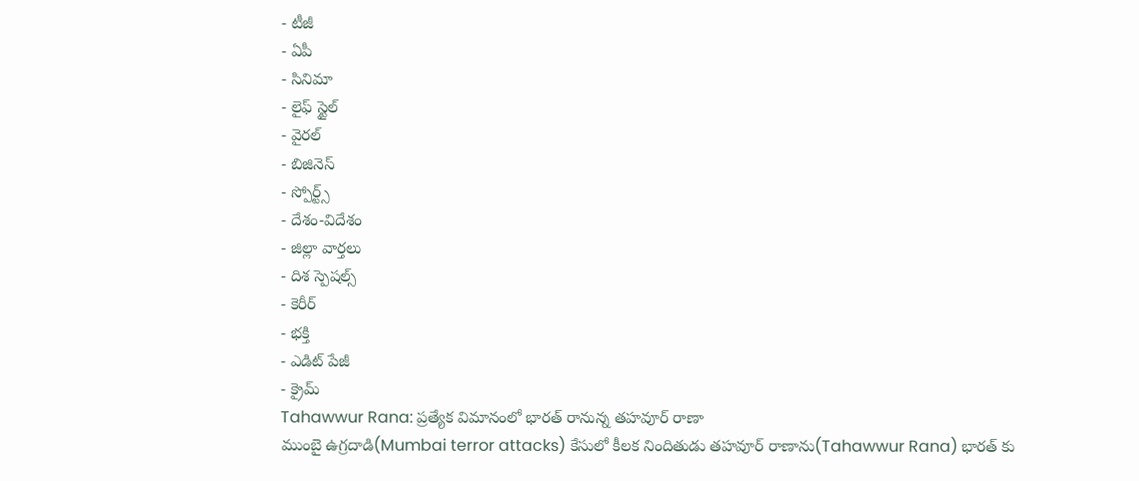- టీజీ
- ఏపీ
- సినిమా
- లైఫ్ స్టైల్
- వైరల్
- బిజినెస్
- స్పోర్ట్స్
- దేశం-విదేశం
- జిల్లా వార్తలు
- దిశ స్పెషల్స్
- కెరీర్
- భక్తి
- ఎడిట్ పేజీ
- క్రైమ్
Tahawwur Rana: ప్రత్యేక విమానంలో భారత్ రానున్న తహవూర్ రాణా
ముంబై ఉగ్రదాడి(Mumbai terror attacks) కేసులో కీలక నిందితుడు తహవూర్ రాణాను(Tahawwur Rana) భారత్ కు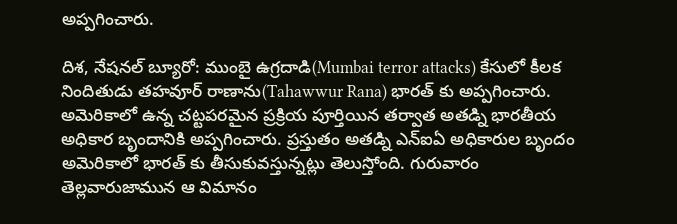అప్పగించారు.

దిశ, నేషనల్ బ్యూరో: ముంబై ఉగ్రదాడి(Mumbai terror attacks) కేసులో కీలక నిందితుడు తహవూర్ రాణాను(Tahawwur Rana) భారత్ కు అప్పగించారు. అమెరికాలో ఉన్న చట్టపరమైన ప్రక్రియ పూర్తియిన తర్వాత అతడ్ని భారతీయ అధికార బృందానికి అప్పగించారు. ప్రస్తుతం అతడ్ని ఎన్ఐఏ అధికారుల బృందం అమెరికాలో భారత్ కు తీసుకువస్తున్నట్లు తెలుస్తోంది. గురువారం తెల్లవారుజామున ఆ విమానం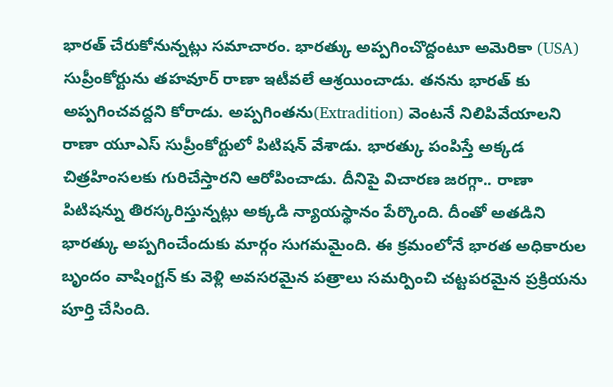భారత్ చేరుకోనున్నట్లు సమాచారం. భారత్కు అప్పగించొద్దంటూ అమెరికా (USA) సుప్రీంకోర్టును తహవూర్ రాణా ఇటీవలే ఆశ్రయించాడు. తనను భారత్ కు అప్పగించవద్దని కోరాడు. అప్పగింతను(Extradition) వెంటనే నిలిపివేయాలని రాణా యూఎస్ సుప్రీంకోర్టులో పిటిషన్ వేశాడు. భారత్కు పంపిస్తే అక్కడ చిత్రహింసలకు గురిచేస్తారని ఆరోపించాడు. దీనిపై విచారణ జరగ్గా.. రాణా పిటిషన్ను తిరస్కరిస్తున్నట్లు అక్కడి న్యాయస్థానం పేర్కొంది. దీంతో అతడిని భారత్కు అప్పగించేందుకు మార్గం సుగమమైంది. ఈ క్రమంలోనే భారత అధికారుల బృందం వాషింగ్టన్ కు వెళ్లి అవసరమైన పత్రాలు సమర్పించి చట్టపరమైన ప్రక్రియను పూర్తి చేసింది.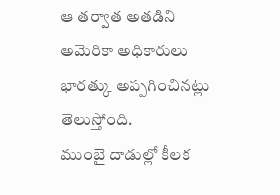ఆ తర్వాత అతడిని అమెరికా అధికారులు భారత్కు అప్పగించినట్లు తెలుస్తోంది.
ముంబై దాడుల్లో కీలక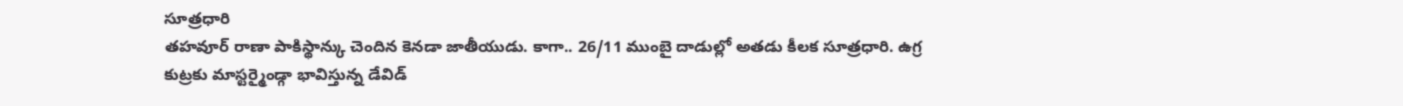సూత్రధారి
తహవూర్ రాణా పాకిస్థాన్కు చెందిన కెనడా జాతీయుడు. కాగా.. 26/11 ముంబై దాడుల్లో అతడు కీలక సూత్రధారి. ఉగ్ర కుట్రకు మాస్టర్మైండ్గా భావిస్తున్న డేవిడ్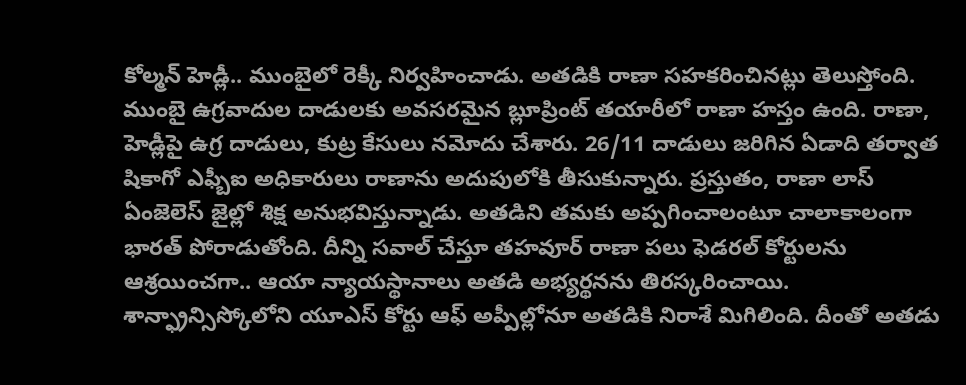కోల్మన్ హెడ్లీ.. ముంబైలో రెక్కీ నిర్వహించాడు. అతడికి రాణా సహకరించినట్లు తెలుస్తోంది. ముంబై ఉగ్రవాదుల దాడులకు అవసరమైన బ్లూప్రింట్ తయారీలో రాణా హస్తం ఉంది. రాణా, హెడ్లీపై ఉగ్ర దాడులు, కుట్ర కేసులు నమోదు చేశారు. 26/11 దాడులు జరిగిన ఏడాది తర్వాత షికాగో ఎఫ్బీఐ అధికారులు రాణాను అదుపులోకి తీసుకున్నారు. ప్రస్తుతం, రాణా లాస్ ఏంజెలెస్ జైల్లో శిక్ష అనుభవిస్తున్నాడు. అతడిని తమకు అప్పగించాలంటూ చాలాకాలంగా భారత్ పోరాడుతోంది. దీన్ని సవాల్ చేస్తూ తహవూర్ రాణా పలు ఫెడరల్ కోర్టులను ఆశ్రయించగా.. ఆయా న్యాయస్థానాలు అతడి అభ్యర్థనను తిరస్కరించాయి. శాన్ఫ్రాన్సిస్కోలోని యూఎస్ కోర్టు ఆఫ్ అప్పీల్లోనూ అతడికి నిరాశే మిగిలింది. దీంతో అతడు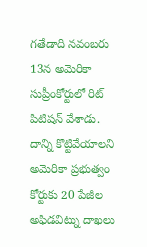గతేడాది నవంబరు 13న అమెరికా సుప్రీంకోర్టులో రిట్ పిటిషన్ వేశాడు. దాన్ని కొట్టివేయాలని అమెరికా ప్రభుత్వం కోర్టుకు 20 పేజీల అఫిడవిట్ను దాఖలు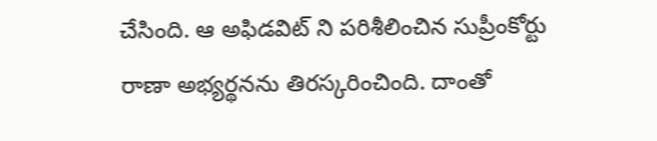చేసింది. ఆ అఫిడవిట్ ని పరిశీలించిన సుప్రీంకోర్టు రాణా అభ్యర్థనను తిరస్కరించింది. దాంతో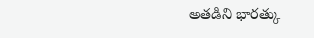అతడిని భారత్కు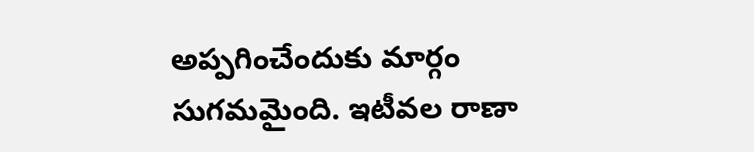అప్పగించేందుకు మార్గం సుగమమైంది. ఇటీవల రాణా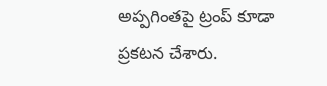అప్పగింతపై ట్రంప్ కూడా ప్రకటన చేశారు.